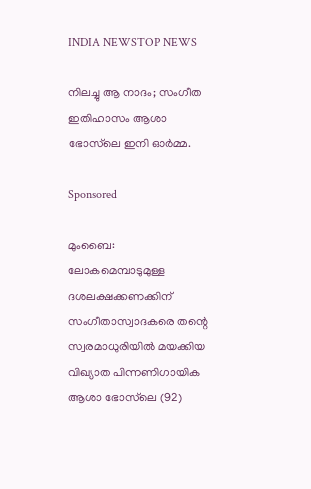INDIA NEWSTOP NEWS

നിലച്ചു ആ നാദം; സംഗീത ഇതിഹാസം ആശാ ഭോസ്‌ലെ ഇനി ഓർമ്മ.

Sponsored

മുംബൈ: ലോകമെമ്പാടുമുള്ള ദശലക്ഷക്കണക്കിന് സംഗീതാസ്വാദകരെ തന്റെ സ്വരമാധുരിയിൽ മയക്കിയ വിഖ്യാത പിന്നണിഗായിക ആശാ ഭോസ്‌ലെ (92)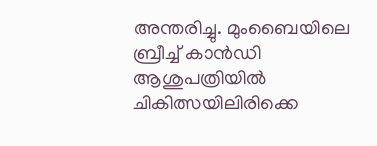അന്തരിച്ചു. മുംബൈയിലെ ബ്രീച്ച് കാൻഡി ആശുപത്രിയിൽ ചികിത്സയിലിരിക്കെ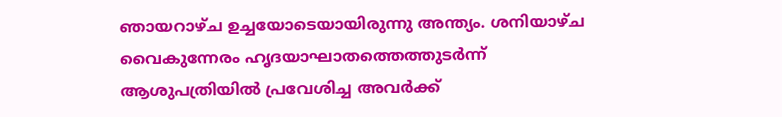ഞായറാഴ്ച ഉച്ചയോടെയായിരുന്നു അന്ത്യം. ശനിയാഴ്ച വൈകുന്നേരം ഹൃദയാഘാതത്തെത്തുടർന്ന് ആശുപത്രിയിൽ പ്രവേശിച്ച അവർക്ക്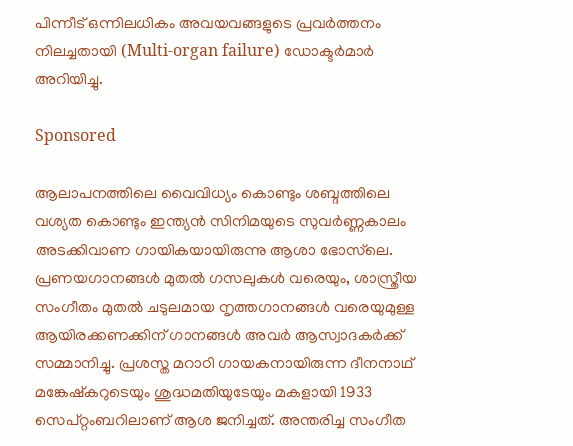പിന്നീട് ഒന്നിലധികം അവയവങ്ങളുടെ പ്രവർത്തനം നിലച്ചതായി (Multi-organ failure) ഡോക്ടർമാർ അറിയിച്ചു.

Sponsored

ആലാപനത്തിലെ വൈവിധ്യം കൊണ്ടും ശബ്ദത്തിലെ വശ്യത കൊണ്ടും ഇന്ത്യൻ സിനിമയുടെ സുവർണ്ണകാലം അടക്കിവാണ ഗായികയായിരുന്നു ആശാ ഭോസ്‌ലെ. പ്രണയഗാനങ്ങൾ മുതൽ ഗസലുകൾ വരെയും, ശാസ്ത്രീയ സംഗീതം മുതൽ ചടുലമായ നൃത്തഗാനങ്ങൾ വരെയുമുള്ള ആയിരക്കണക്കിന് ഗാനങ്ങൾ അവർ ആസ്വാദകർക്ക് സമ്മാനിച്ചു. പ്രശസ്ത മറാഠി ഗായകനായിരുന്ന ദീനനാഥ് മങ്കേഷ്‌കറുടെയും ശുദ്ധമതിയുടേയും മകളായി 1933 സെപ്റ്റംബറിലാണ് ആശ ജനിച്ചത്. അന്തരിച്ച സംഗീത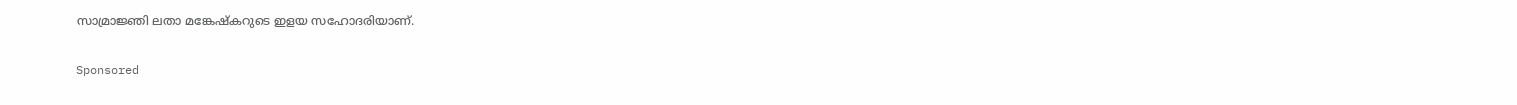സാമ്രാജ്ഞി ലതാ മങ്കേഷ്‌കറുടെ ഇളയ സഹോദരിയാണ്.

Sponsored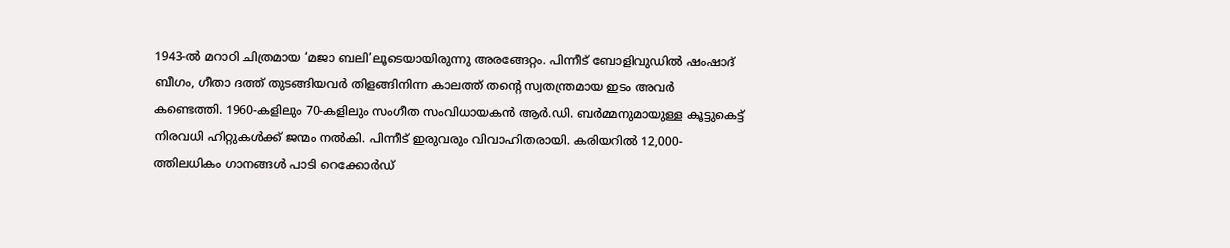1943-ൽ മറാഠി ചിത്രമായ ‘മജാ ബലി’ലൂടെയായിരുന്നു അരങ്ങേറ്റം. പിന്നീട് ബോളിവുഡിൽ ഷംഷാദ് ബീഗം, ഗീതാ ദത്ത് തുടങ്ങിയവർ തിളങ്ങിനിന്ന കാലത്ത് തന്റെ സ്വതന്ത്രമായ ഇടം അവർ കണ്ടെത്തി. 1960-കളിലും 70-കളിലും സംഗീത സംവിധായകൻ ആർ.ഡി. ബർമ്മനുമായുള്ള കൂട്ടുകെട്ട് നിരവധി ഹിറ്റുകൾക്ക് ജന്മം നൽകി. പിന്നീട് ഇരുവരും വിവാഹിതരായി. കരിയറിൽ 12,000-ത്തിലധികം ഗാനങ്ങൾ പാടി റെക്കോർഡ്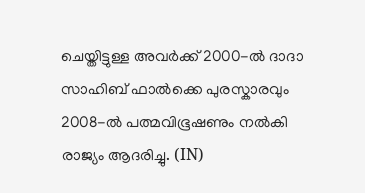ചെയ്തിട്ടുള്ള അവർക്ക് 2000-ൽ ദാദാ സാഹിബ് ഫാൽക്കെ പുരസ്കാരവും 2008-ൽ പത്മവിഭൂഷണും നൽകി രാജ്യം ആദരിച്ചു. (IN)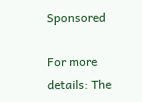Sponsored

For more details: The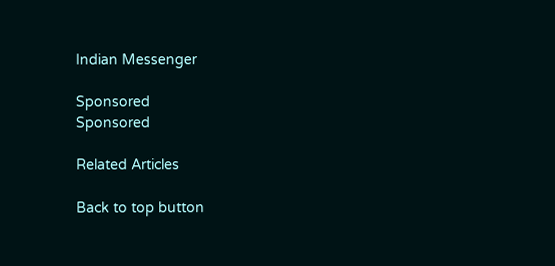Indian Messenger

Sponsored
Sponsored

Related Articles

Back to top button